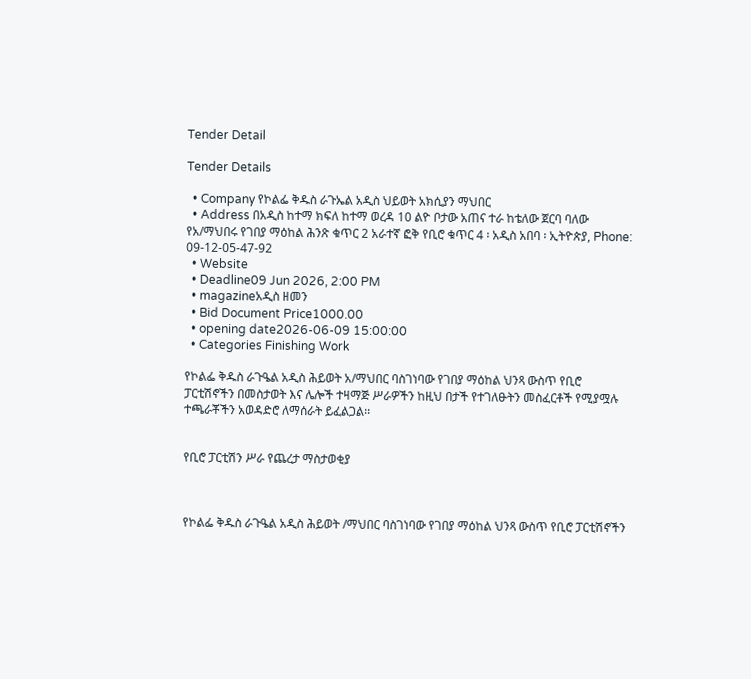Tender Detail

Tender Details

  • Company የኮልፌ ቅዱስ ራጉኤል አዲስ ህይወት አክሲያን ማህበር
  • Address በአዲስ ከተማ ክፍለ ከተማ ወረዳ 10 ልዮ ቦታው አጠና ተራ ከቴለው ጀርባ ባለው የአ/ማህበሩ የገበያ ማዕከል ሕንጽ ቁጥር 2 አራተኛ ፎቅ የቢሮ ቁጥር 4 ፡ አዲስ አበባ ፡ ኢትዮጵያ, Phone: 09-12-05-47-92
  • Website
  • Deadline09 Jun 2026, 2:00 PM
  • magazineአዲስ ዘመን
  • Bid Document Price1000.00
  • opening date2026-06-09 15:00:00
  • Categories Finishing Work

የኮልፌ ቅዱስ ራጉዔል አዲስ ሕይወት አ/ማህበር ባስገነባው የገበያ ማዕከል ህንጻ ውስጥ የቢሮ ፓርቲሽኖችን በመስታወት እና ሌሎች ተዛማጅ ሥራዎችን ከዚህ በታች የተገለፁትን መስፈርቶች የሚያሟሉ ተጫራቾችን አወዳድሮ ለማሰራት ይፈልጋል፡፡


የቢሮ ፓርቲሽን ሥራ የጨረታ ማስታወቂያ



የኮልፌ ቅዱስ ራጉዔል አዲስ ሕይወት /ማህበር ባስገነባው የገበያ ማዕከል ህንጻ ውስጥ የቢሮ ፓርቲሽኖችን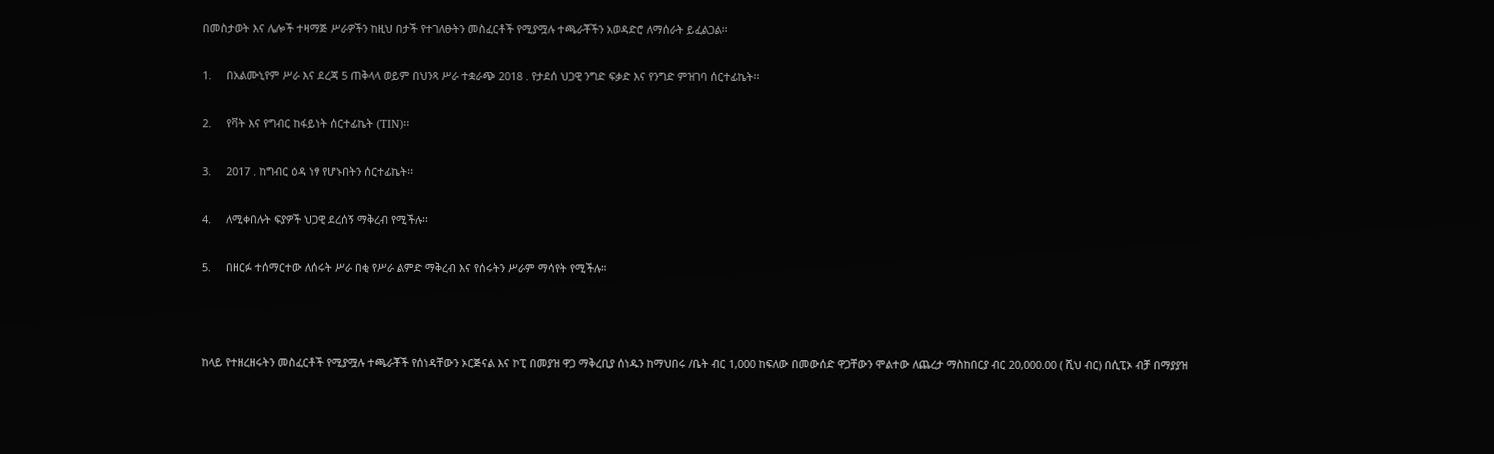በመስታወት እና ሌሎች ተዛማጅ ሥራዎችን ከዚህ በታች የተገለፁትን መስፈርቶች የሚያሟሉ ተጫራቾችን አወዳድሮ ለማሰራት ይፈልጋል፡፡

1.     በአልሙኒየም ሥራ እና ደረጃ 5 ጠቅላላ ወይም በህንጻ ሥራ ተቋራጭ 2018 . የታደሰ ህጋዊ ንግድ ፍቃድ እና የንግድ ምዝገባ ሰርተፊኬት፡፡

2.     የቫት እና የግብር ከፋይነት ሰርተፊኬት (TIN)፡፡

3.     2017 . ከግብር ዕዳ ነፃ የሆኑበትን ሰርተፊኬት፡፡

4.     ለሚቀበሉት ፍያዎች ህጋዊ ደረሰኝ ማቅረብ የሚችሉ፡፡

5.     በዘርፉ ተሰማርተው ለሰሩት ሥራ በቂ የሥራ ልምድ ማቅረብ እና የሰሩትን ሥራም ማሳየት የሚችሉ።



ከላይ የተዘረዘሩትን መስፈርቶች የሚያሟሉ ተጫራቾች የሰነዳቸውን ኦርጅናል እና ኮፒ በመያዝ ዋጋ ማቅረቢያ ሰነዱን ከማህበሩ /ቤት ብር 1,000 ከፍለው በመውሰድ ዋጋቸውን ሞልተው ለጨረታ ማስከበርያ ብር 20,000.00 ( ሺህ ብር) በሲፒኦ ብቻ በማያያዝ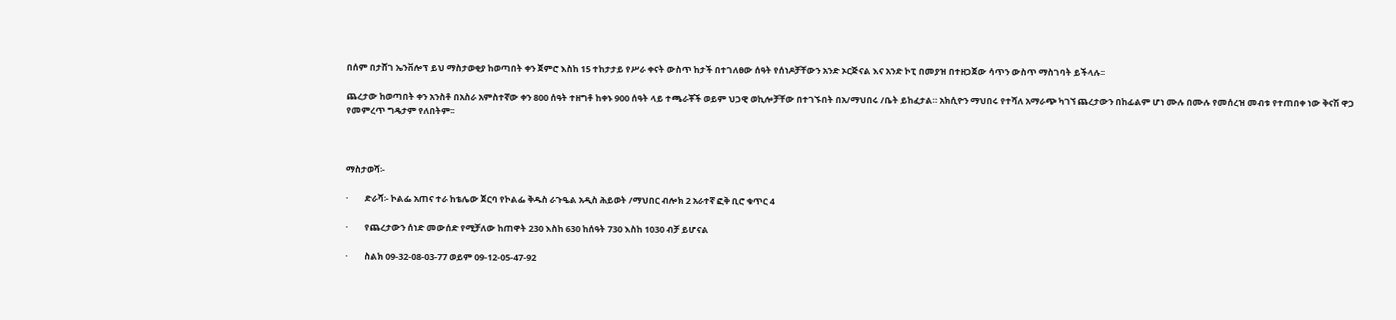በሰም በታሸገ ኤንቨሎፕ ይህ ማስታወቂያ ከወጣበት ቀን ጀምሮ እስከ 15 ተከታታይ የሥራ ቀናት ውስጥ ከታች በተገለፀው ሰዓት የሰነዶቻቸውን አንድ ኦርጅናል እና አንድ ኮፒ በመያዝ በተዘጋጀው ሳጥን ውስጥ ማስገባት ይችላሉ፡፡

ጨረታው ከወጣበት ቀን አንስቶ በአስራ አምስተኛው ቀን 800 ሰዓት ተዘግቶ ከቀኑ 900 ሰዓት ላይ ተጫራቾች ወይም ህጋዊ ወኪሎቻቸው በተገኙበት በአ/ማህበሩ /ቤት ይከፈታል። አክሲዮን ማህበሩ የተሻለ አማራጭ ካገኘ ጨረታውን በከፊልም ሆነ ሙሉ በሙሉ የመሰረዝ መብቱ የተጠበቀ ነው ቅናሽ ዋጋ የመምረጥ ግዴታም የለበትም፡፡



ማስታወሻ፡-

·        ድራሻ፡- ኮልፌ አጠና ተራ ከቴሌው ጀርባ የኮልፌ ቅዱስ ራጉዔል አዲስ ሕይወት /ማህበር ብሎክ 2 አራተኛ ፎቅ ቢሮ ቁጥር 4

·        የጨረታውን ሰነድ መውሰድ የሚቻለው ከጠዋት 230 እስከ 630 ከሰዓት 730 እስከ 1030 ብቻ ይሆናል

·        ስልክ 09-32-08-03-77 ወይም 09-12-05-47-92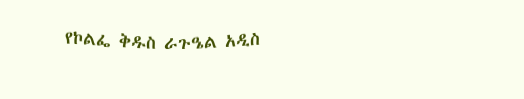የኮልፌ ቅዱስ ራጉዔል አዲስ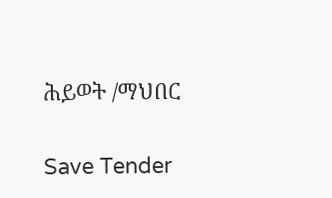ሕይወት /ማህበር

Save Tender